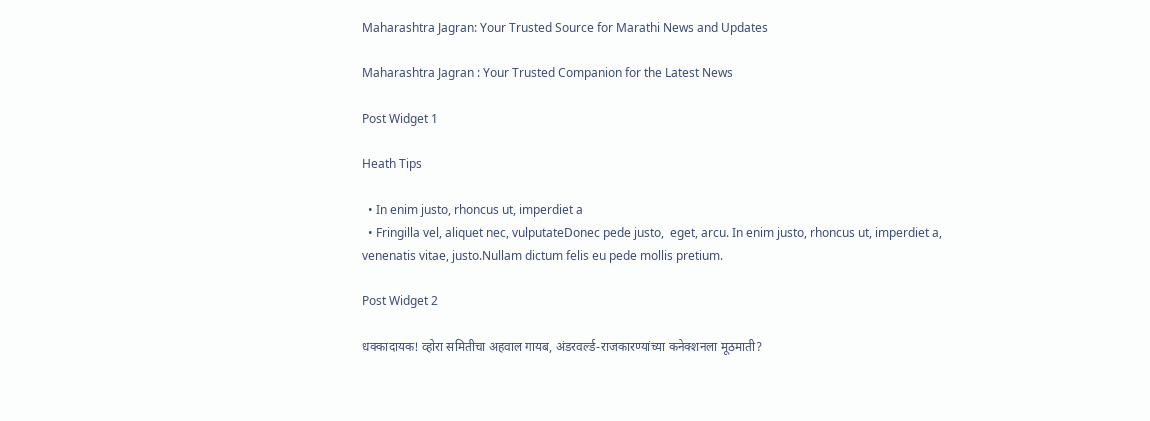Maharashtra Jagran: Your Trusted Source for Marathi News and Updates

Maharashtra Jagran : Your Trusted Companion for the Latest News

Post Widget 1

Heath Tips

  • In enim justo, rhoncus ut, imperdiet a
  • Fringilla vel, aliquet nec, vulputateDonec pede justo,  eget, arcu. In enim justo, rhoncus ut, imperdiet a, venenatis vitae, justo.Nullam dictum felis eu pede mollis pretium.

Post Widget 2

धक्कादायक! व्होरा समितीचा अहवाल गायब, अंडरवर्ल्ड-राजकारण्यांच्या कनेक्शनला मूठमाती?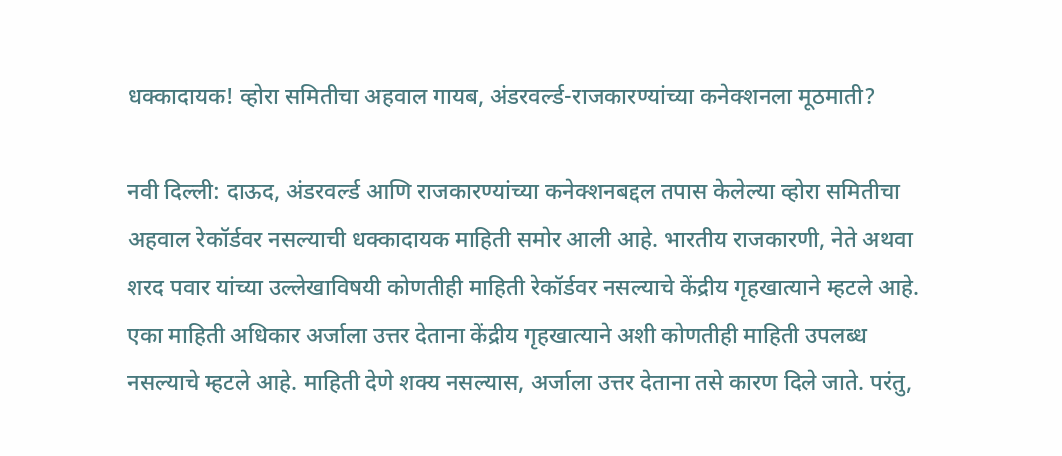धक्कादायक! व्होरा समितीचा अहवाल गायब, अंडरवर्ल्ड-राजकारण्यांच्या कनेक्शनला मूठमाती?

नवी दिल्ली: दाऊद, अंडरवर्ल्ड आणि राजकारण्यांच्या कनेक्शनबद्दल तपास केलेल्या व्होरा समितीचा अहवाल रेकॉर्डवर नसल्याची धक्कादायक माहिती समोर आली आहे. भारतीय राजकारणी, नेते अथवा शरद पवार यांच्या उल्लेखाविषयी कोणतीही माहिती रेकॉर्डवर नसल्याचे केंद्रीय गृहखात्याने म्हटले आहे. एका माहिती अधिकार अर्जाला उत्तर देताना केंद्रीय गृहखात्याने अशी कोणतीही माहिती उपलब्ध नसल्याचे म्हटले आहे. माहिती देणे शक्य नसल्यास, अर्जाला उत्तर देताना तसे कारण दिले जाते. परंतु,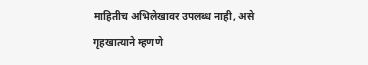माहितीच अभिलेखावर उपलब्ध नाही, असे गृहखात्याने म्हणणे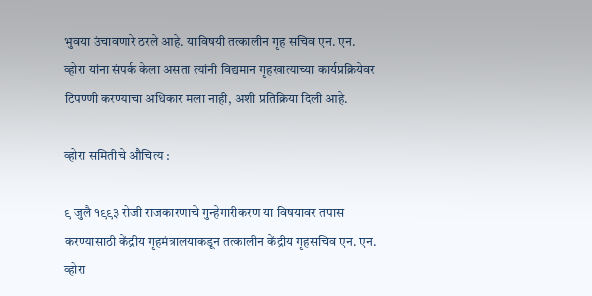भुवया उंचावणारे ठरले आहे. याविषयी तत्कालीन गृह सचिव एन. एन. व्होरा यांना संपर्क केला असता त्यांनी विद्यमान गृहखात्याच्या कार्यप्रक्रियेवर टिपण्णी करण्याचा अधिकार मला नाही, अशी प्रतिक्रिया दिली आहे.

व्होरा समितीचे औचित्य :

९ जुलै १९९३ रोजी राजकारणाचे गुन्हेगारीकरण या विषयावर तपास करण्यासाठी केंद्रीय गृहमंत्रालयाकडून तत्कालीन केंद्रीय गृहसचिव एन. एन. व्होरा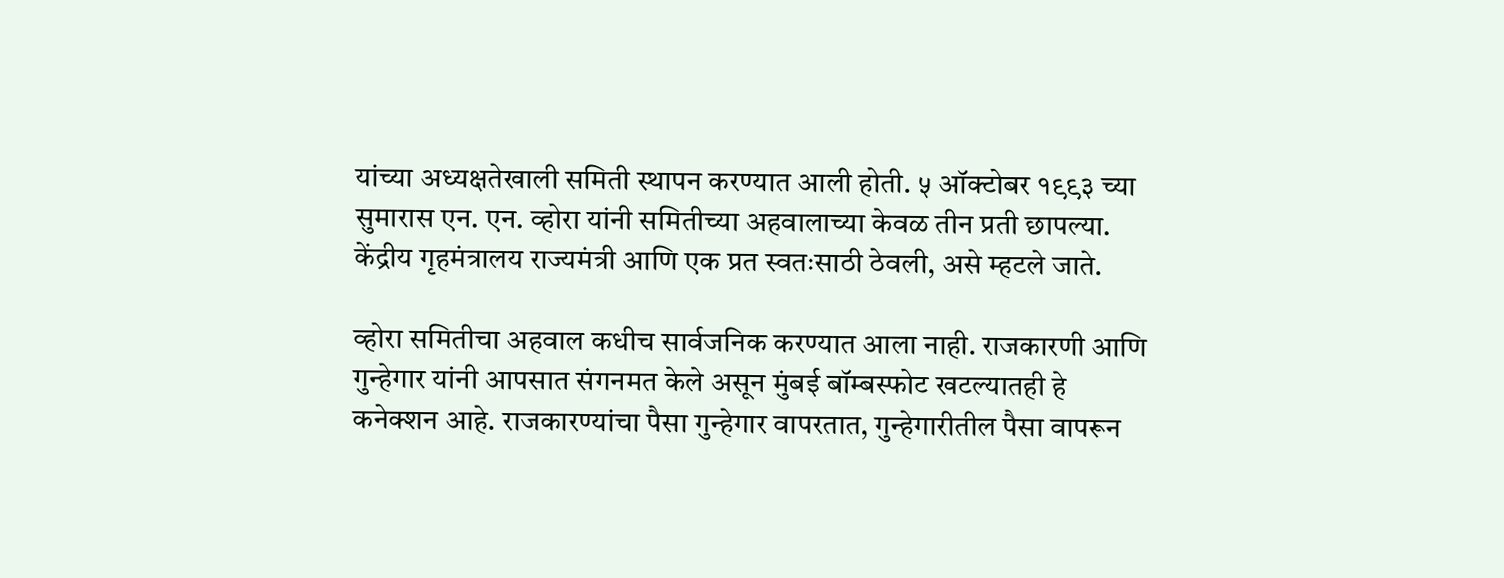यांच्या अध्यक्षतेखाली समिती स्थापन करण्यात आली होती. ५ ऑक्टोबर १९९३ च्या सुमारास एन. एन. व्होरा यांनी समितीच्या अहवालाच्या केवळ तीन प्रती छापल्या. केंद्रीय गृहमंत्रालय राज्यमंत्री आणि एक प्रत स्वतःसाठी ठेवली, असे म्हटले जाते.

व्होरा समितीचा अहवाल कधीच सार्वजनिक करण्यात आला नाही. राजकारणी आणि गुन्हेगार यांनी आपसात संगनमत केले असून मुंबई बॉम्बस्फोट खटल्यातही हे कनेक्शन आहे. राजकारण्यांचा पैसा गुन्हेगार वापरतात, गुन्हेगारीतील पैसा वापरून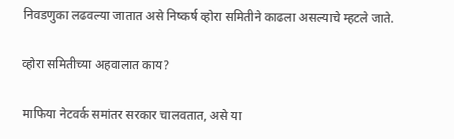निवडणुका लढवल्या जातात असे निष्कर्ष व्होरा समितीने काढला असल्याचे म्हटले जाते.

व्होरा समितीच्या अहवालात काय?

माफिया नेटवर्क समांतर सरकार चालवतात, असे या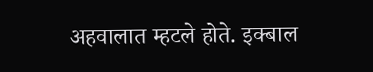अहवालात म्हटले होते. इक्बाल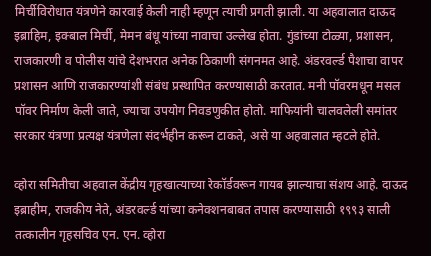मिर्चीविरोधात यंत्रणेने कारवाई केली नाही म्हणून त्याची प्रगती झाली. या अहवालात दाऊद इब्राहिम, इक्बाल मिर्ची, मेमन बंधू यांच्या नावाचा उल्लेख होता. गुंडांच्या टोळ्या, प्रशासन, राजकारणी व पोलीस यांचे देशभरात अनेक ठिकाणी संगनमत आहे. अंडरवर्ल्ड पैशाचा वापर प्रशासन आणि राजकारण्यांशी संबंध प्रस्थापित करण्यासाठी करतात. मनी पॉवरमधून मसल पॉवर निर्माण केली जाते, ज्याचा उपयोग निवडणुकीत होतो. माफियांनी चालवलेली समांतर सरकार यंत्रणा प्रत्यक्ष यंत्रणेला संदर्भहीन करून टाकते, असे या अहवालात म्हटले होते.

व्होरा समितीचा अहवाल केंद्रीय गृहखात्याच्या रेकॉर्डवरून गायब झाल्याचा संशय आहे. दाऊद इब्राहीम, राजकीय नेते, अंडरवर्ल्ड यांच्या कनेक्शनबाबत तपास करण्यासाठी १९९३ साली तत्कालीन गृहसचिव एन. एन. व्होरा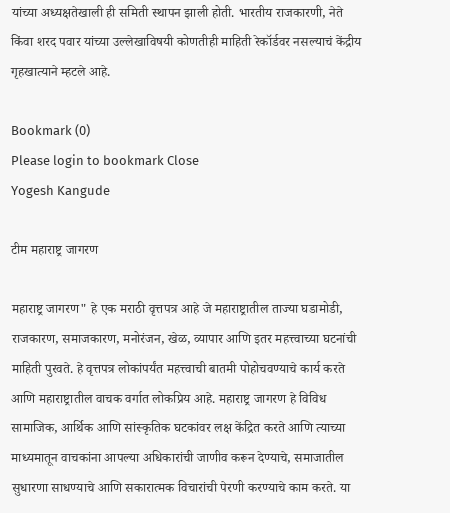यांच्या अध्यक्षतेखाली ही समिती स्थापन झाली होती. भारतीय राजकारणी, नेते किंवा शरद पवार यांच्या उल्लेखाविषयी कोणतीही माहिती रेकॉर्डवर नसल्याचं केंद्रीय गृहखात्याने म्हटले आहे.

Bookmark (0)
Please login to bookmark Close
Yogesh Kangude

टीम महाराष्ट्र जागरण

महाराष्ट्र जागरण" हे एक मराठी वृत्तपत्र आहे जे महाराष्ट्रातील ताज्या घडामोडी, राजकारण, समाजकारण, मनोरंजन, खेळ, व्यापार आणि इतर महत्त्वाच्या घटनांची माहिती पुरवते. हे वृत्तपत्र लोकांपर्यंत महत्त्वाची बातमी पोहोचवण्याचे कार्य करते आणि महाराष्ट्रातील वाचक वर्गात लोकप्रिय आहे. महाराष्ट्र जागरण हे विविध सामाजिक, आर्थिक आणि सांस्कृतिक घटकांवर लक्ष केंद्रित करते आणि त्याच्या माध्यमातून वाचकांना आपल्या अधिकारांची जाणीव करून देण्याचे, समाजातील सुधारणा साधण्याचे आणि सकारात्मक विचारांची पेरणी करण्याचे काम करते. या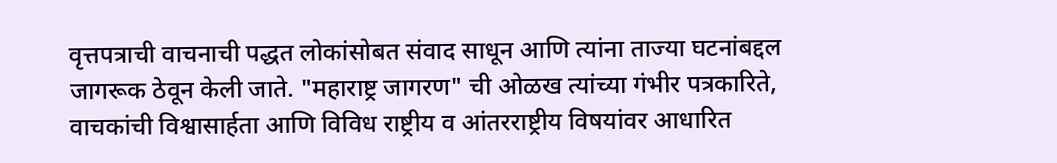वृत्तपत्राची वाचनाची पद्धत लोकांसोबत संवाद साधून आणि त्यांना ताज्या घटनांबद्दल जागरूक ठेवून केली जाते. "महाराष्ट्र जागरण" ची ओळख त्यांच्या गंभीर पत्रकारिते, वाचकांची विश्वासार्हता आणि विविध राष्ट्रीय व आंतरराष्ट्रीय विषयांवर आधारित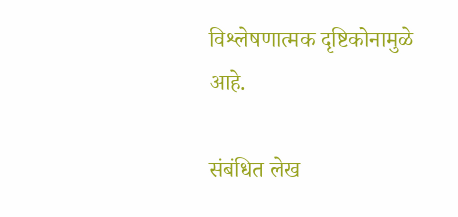विश्लेषणात्मक दृष्टिकोनामुळे आहे.

संबंधित लेख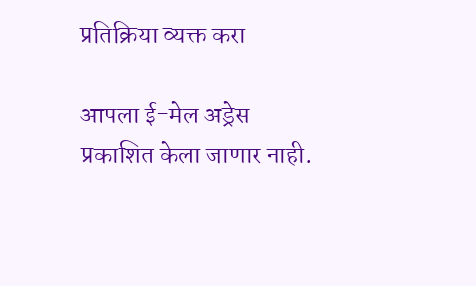प्रतिक्रिया व्यक्त करा

आपला ई-मेल अड्रेस प्रकाशित केला जाणार नाही.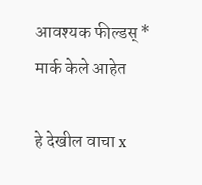आवश्यक फील्डस् * मार्क केले आहेत

हे देखील वाचा x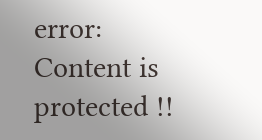error: Content is protected !!